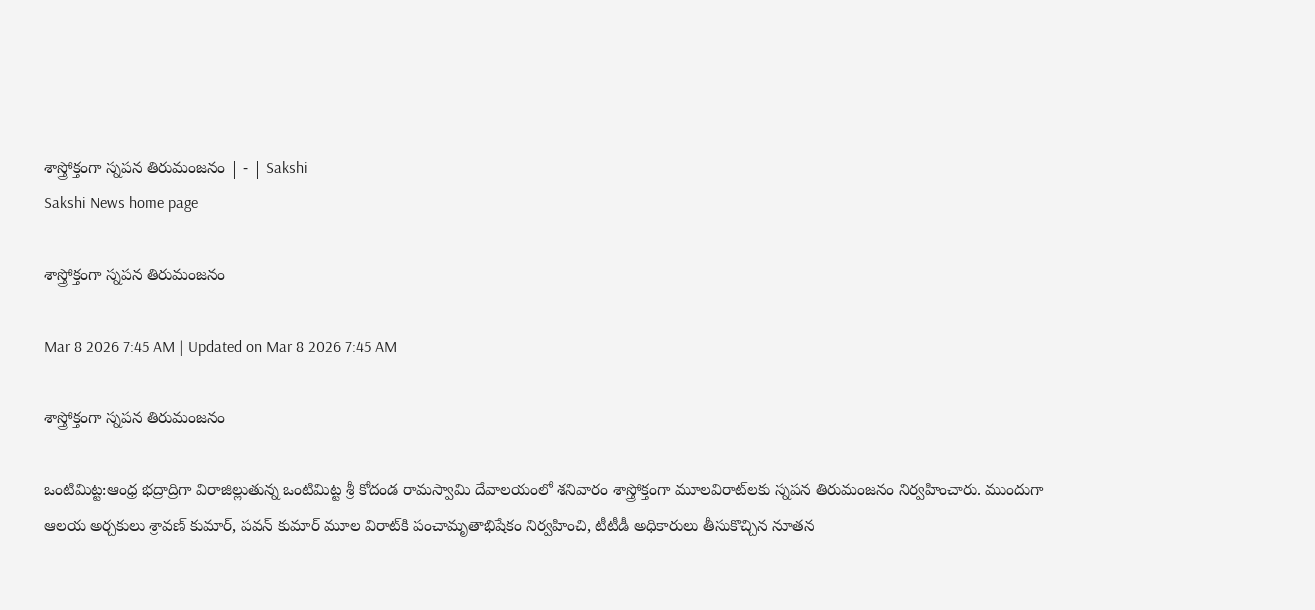శాస్త్రోక్తంగా స్నపన తిరుమంజనం | - | Sakshi
Sakshi News home page

శాస్త్రోక్తంగా స్నపన తిరుమంజనం

Mar 8 2026 7:45 AM | Updated on Mar 8 2026 7:45 AM

శాస్త్రోక్తంగా స్నపన తిరుమంజనం

ఒంటిమిట్ట:ఆంధ్ర భద్రాద్రిగా విరాజిల్లుతున్న ఒంటిమిట్ట శ్రీ కోదండ రామస్వామి దేవాలయంలో శనివారం శాస్త్రోక్తంగా మూలవిరాట్‌లకు స్నపన తిరుమంజనం నిర్వహించారు. ముందుగా ఆలయ అర్చకులు శ్రావణ్‌ కుమార్‌, పవన్‌ కుమార్‌ మూల విరాట్‌కి పంచామృతాభిషేకం నిర్వహించి, టీటీడీ అధికారులు తీసుకొచ్చిన నూతన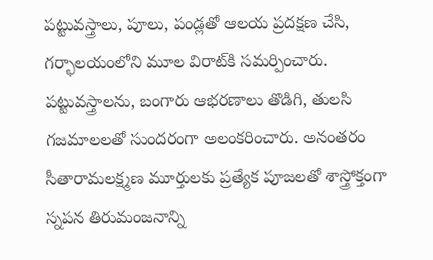పట్టువస్త్రాలు, పూలు, పండ్లతో ఆలయ ప్రదక్షణ చేసి, గర్భాలయంలోని మూల విరాట్‌కి సమర్పించారు. పట్టువస్త్రాలను, బంగారు ఆభరణాలు తొడిగి, తులసి గజమాలలతో సుందరంగా అలంకరించారు. అనంతరం సీతారామలక్ష్మణ మూర్తులకు ప్రత్యేక పూజలతో శాస్త్రోక్తంగా స్నపన తిరుమంజనాన్ని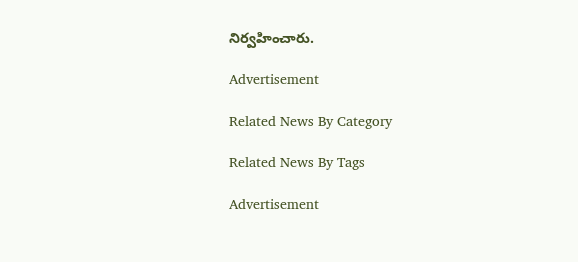నిర్వహించారు.

Advertisement

Related News By Category

Related News By Tags

Advertisement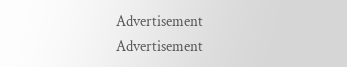Advertisement
Advertisement